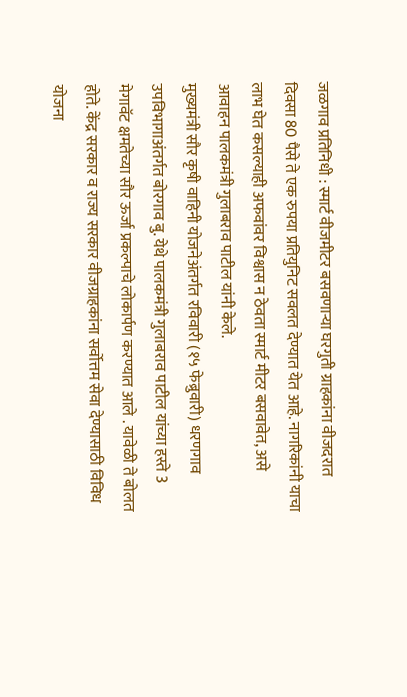जळगाव प्रतिनिधी : स्मार्ट वीजमीटर बसवणाऱ्या घरगुती ग्राहकांना वीजदरात दिवसा 80 पैसे ते एक रुपया प्रतियुनिट सवलत देण्यात येत आहे. नागरिकांनी याचा लाभ घेत कसल्याही अफवांवर विश्वास न ठेवता स्मार्ट मीटर बसवावेत, असे आवाहन पालकमंत्री गुलाबराव पाटील यांनी केले.
मुख्यमंत्री सौर कृषी वाहिनी योजनेअंतर्गत रविवारी (१५ फेब्रुवारी) धरणगाव उपविभागाअंतर्गत बोरगाव बु. येथे पालकमंत्री गुलाबराव पाटील यांच्या हस्ते 3 मेगावॅट क्षमतेच्या सौर ऊर्जा प्रकल्पाचे लोकार्पण करण्यात आले . यावेळी ते बोलत होते. केंद्र सरकार व राज्य सरकार वीजग्राहकांना सर्वोत्तम सेवा देण्यासाठी विविध योजना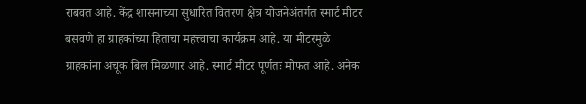राबवत आहे. केंद्र शासनाच्या सुधारित वितरण क्षेत्र योजनेअंतर्गत स्मार्ट मीटर बसवणे हा ग्राहकांच्या हिताचा महत्त्वाचा कार्यक्रम आहे. या मीटरमुळे ग्राहकांना अचूक बिल मिळणार आहे. स्मार्ट मीटर पूर्णतः मोफत आहे. अनेक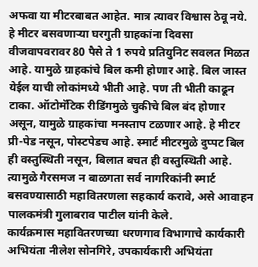अफवा या मीटरबाबत आहेत. मात्र त्यावर विश्वास ठेवू नये. हे मीटर बसवणाऱ्या घरगुती ग्राहकांना दिवसा वीजवापवरावर 80 पैसे ते 1 रुपये प्रतियुनिट सवलत मिळत आहे. यामुळे ग्राहकांचे बिल कमी होणार आहे. बिल जास्त येईल याची लोकांमध्ये भीती आहे. पण ती भीती काढून टाका. ऑटोमॅटिक रीडिंगमुळे चुकीचे बिल बंद होणार असून, यामुळे ग्राहकांचा मनस्ताप टळणार आहे. हे मीटर प्री-पेड नसून, पोस्टपेडच आहे. स्मार्ट मीटरमुळे दुप्पट बिल ही वस्तुस्थिती नसून, बिलात बचत ही वस्तुस्थिती आहे. त्यामुळे गैरसमज न बाळगता सर्व नागरिकांनी स्मार्ट बसवण्यासाठी महावितरणला सहकार्य करावे, असे आवाहन पालकमंत्री गुलाबराव पाटील यांनी केले.
कार्यक्रमास महावितरणच्या धरणगाव विभागाचे कार्यकारी अभियंता नीलेश सोनगिरे, उपकार्यकारी अभियंता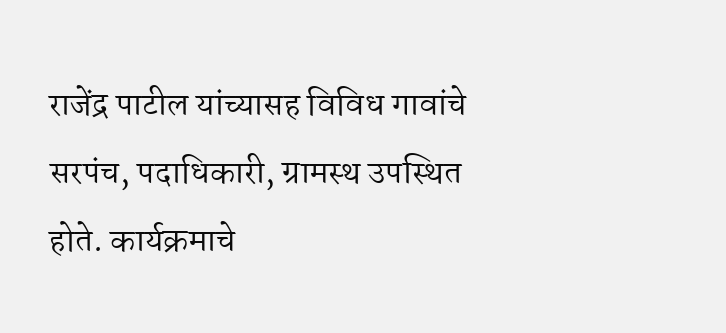राजेंद्र पाटील यांच्यासह विविध गावांचे सरपंच, पदाधिकारी, ग्रामस्थ उपस्थित होते. कार्यक्रमाचे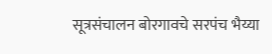सूत्रसंचालन बोरगावचे सरपंच भैय्या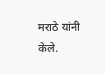मराठे यांनी केले.